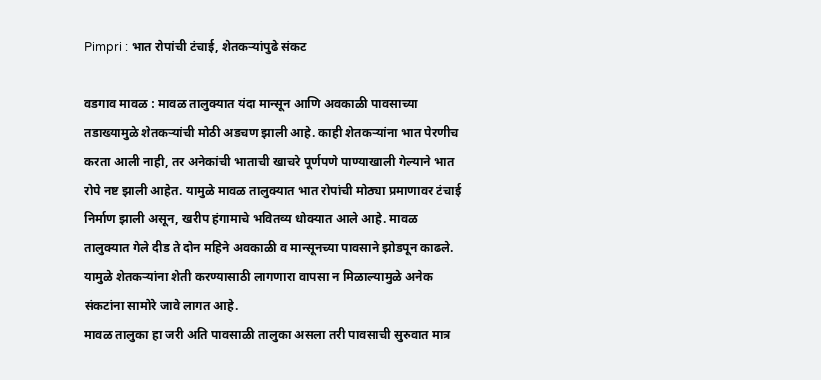Pimpri : भात रोपांची टंचाई, शेतकऱ्यांपुढे संकट

वडगाव मावळ : मावळ तालुक्यात यंदा मान्सून आणि अवकाळी पावसाच्या तडाख्यामुळे शेतकऱ्यांची मोठी अडचण झाली आहे. काही शेतकऱ्यांना भात पेरणीच करता आली नाही, तर अनेकांची भाताची खाचरे पूर्णपणे पाण्याखाली गेल्याने भात रोपे नष्ट झाली आहेत. यामुळे मावळ तालुक्यात भात रोपांची मोठ्या प्रमाणावर टंचाई निर्माण झाली असून, खरीप हंगामाचे भवितव्य धोक्यात आले आहे. मावळ तालुक्यात गेले दीड ते दोन महिने अवकाळी व मान्सूनच्या पावसाने झोडपून काढले. यामुळे शेतकऱ्यांना शेती करण्यासाठी लागणारा वापसा न मिळाल्यामुळे अनेक संकटांना सामोरे जावे लागत आहे.
मावळ तालुका हा जरी अति पावसाळी तालुका असला तरी पावसाची सुरुवात मात्र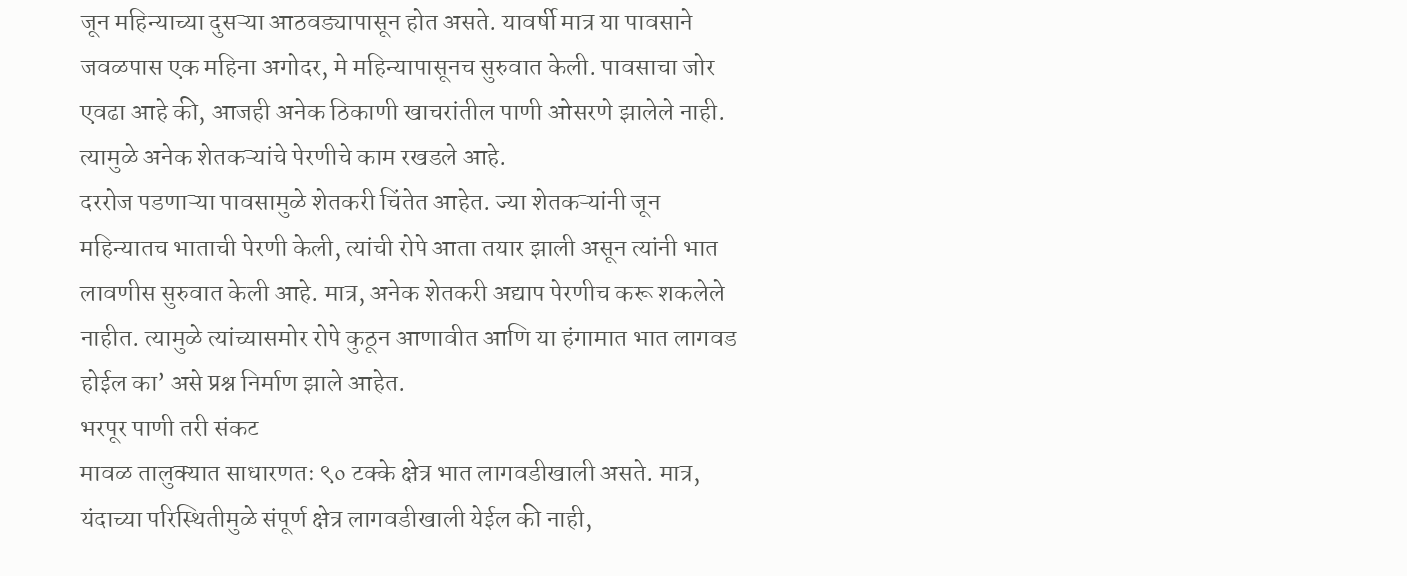जून महिन्याच्या दुसऱ्या आठवड्यापासून होत असते. यावर्षी मात्र या पावसाने जवळपास एक महिना अगोदर, मे महिन्यापासूनच सुरुवात केली. पावसाचा जोर एवढा आहे की, आजही अनेक ठिकाणी खाचरांतील पाणी ओसरणे झालेले नाही. त्यामुळे अनेक शेतकऱ्यांचे पेरणीचे काम रखडले आहे.
दररोज पडणाऱ्या पावसामुळे शेतकरी चिंतेत आहेत. ज्या शेतकऱ्यांनी जून महिन्यातच भाताची पेरणी केली, त्यांची रोपे आता तयार झाली असून त्यांनी भात लावणीस सुरुवात केली आहे. मात्र, अनेक शेतकरी अद्याप पेरणीच करू शकलेले नाहीत. त्यामुळे त्यांच्यासमोर रोपे कुठून आणावीत आणि या हंगामात भात लागवड होईल का’ असे प्रश्न निर्माण झाले आहेत.
भरपूर पाणी तरी संकट
मावळ तालुक्यात साधारणतः ९० टक्के क्षेत्र भात लागवडीखाली असते. मात्र, यंदाच्या परिस्थितीमुळे संपूर्ण क्षेत्र लागवडीखाली येईल की नाही,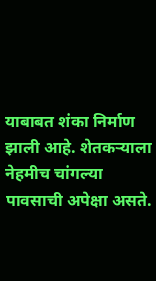याबाबत शंका निर्माण झाली आहे. शेतकऱ्याला नेहमीच चांगल्या पावसाची अपेक्षा असते.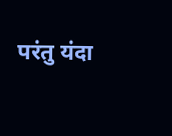परंतु यंदा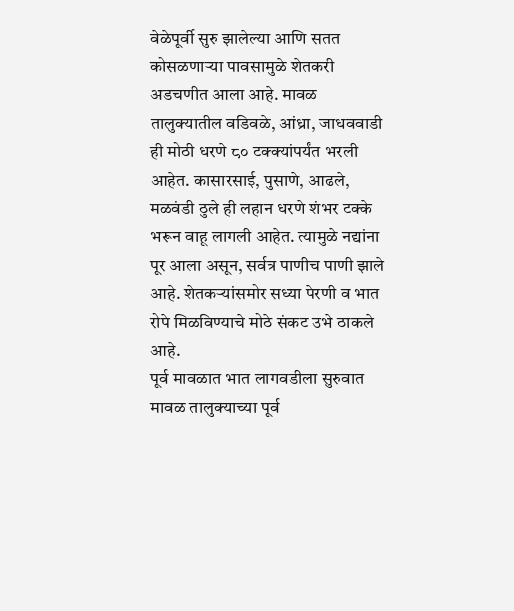वेळेपूर्वी सुरु झालेल्या आणि सतत कोसळणाऱ्या पावसामुळे शेतकरी अडचणीत आला आहे. मावळ तालुक्यातील वडिवळे, आंध्रा, जाधववाडी ही मोठी धरणे ८० टक्क्यांपर्यंत भरली आहेत. कासारसाई, पुसाणे, आढले, मळवंडी ठुले ही लहान धरणे शंभर टक्के भरून वाहू लागली आहेत. त्यामुळे नद्यांना पूर आला असून, सर्वत्र पाणीच पाणी झाले आहे. शेतकऱ्यांसमोर सध्या पेरणी व भात रोपे मिळविण्याचे मोठे संकट उभे ठाकले आहे.
पूर्व मावळात भात लागवडीला सुरुवात
मावळ तालुक्याच्या पूर्व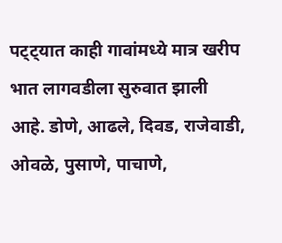पट्ट्यात काही गावांमध्ये मात्र खरीप भात लागवडीला सुरुवात झाली आहे. डोणे, आढले, दिवड, राजेवाडी, ओवळे, पुसाणे, पाचाणे,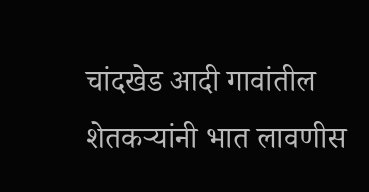चांदखेड आदी गावांतील शेतकऱ्यांनी भात लावणीस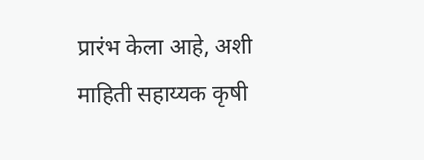प्रारंभ केला आहे, अशी माहिती सहाय्यक कृषी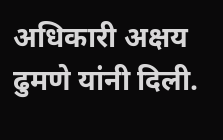अधिकारी अक्षय ढुमणे यांनी दिली.